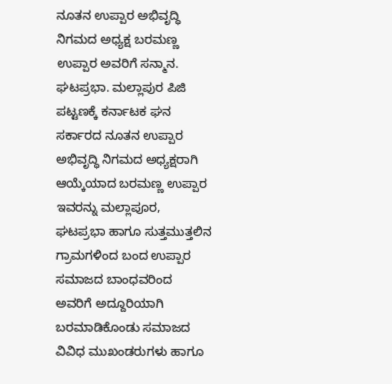ನೂತನ ಉಪ್ಪಾರ ಅಭಿವೃದ್ಧಿ ನಿಗಮದ ಅಧ್ಯಕ್ಷ ಬರಮಣ್ಣ ಉಪ್ಪಾರ ಅವರಿಗೆ ಸನ್ಮಾನ.
ಘಟಪ್ರಭಾ. ಮಲ್ಲಾಪುರ ಪಿಜಿ ಪಟ್ಟಣಕ್ಕೆ ಕರ್ನಾಟಕ ಘನ ಸರ್ಕಾರದ ನೂತನ ಉಪ್ಪಾರ ಅಭಿವೃದ್ಧಿ ನಿಗಮದ ಅಧ್ಯಕ್ಷರಾಗಿ ಆಯ್ಕೆಯಾದ ಬರಮಣ್ಣ ಉಪ್ಪಾರ ಇವರನ್ನು ಮಲ್ಲಾಪೂರ, ಘಟಪ್ರಭಾ ಹಾಗೂ ಸುತ್ತಮುತ್ತಲಿನ ಗ್ರಾಮಗಳಿಂದ ಬಂದ ಉಪ್ಪಾರ ಸಮಾಜದ ಬಾಂಧವರಿಂದ ಅವರಿಗೆ ಅದ್ದೂರಿಯಾಗಿ ಬರಮಾಡಿಕೊಂಡು ಸಮಾಜದ ವಿವಿಧ ಮುಖಂಡರುಗಳು ಹಾಗೂ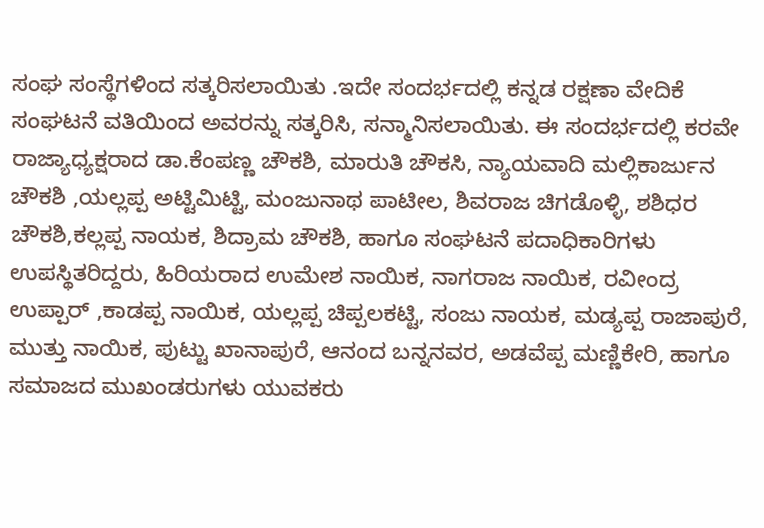ಸಂಘ ಸಂಸ್ಥೆಗಳಿಂದ ಸತ್ಕರಿಸಲಾಯಿತು .ಇದೇ ಸಂದರ್ಭದಲ್ಲಿ ಕನ್ನಡ ರಕ್ಷಣಾ ವೇದಿಕೆ ಸಂಘಟನೆ ವತಿಯಿಂದ ಅವರನ್ನು ಸತ್ಕರಿಸಿ, ಸನ್ಮಾನಿಸಲಾಯಿತು. ಈ ಸಂದರ್ಭದಲ್ಲಿ ಕರವೇ ರಾಜ್ಯಾಧ್ಯಕ್ಷರಾದ ಡಾ.ಕೆಂಪಣ್ಣ ಚೌಕಶಿ, ಮಾರುತಿ ಚೌಕಸಿ, ನ್ಯಾಯವಾದಿ ಮಲ್ಲಿಕಾರ್ಜುನ ಚೌಕಶಿ ,ಯಲ್ಲಪ್ಪ ಅಟ್ಟಿಮಿಟ್ಟಿ, ಮಂಜುನಾಥ ಪಾಟೀಲ, ಶಿವರಾಜ ಚಿಗಡೊಳ್ಳಿ, ಶಶಿಧರ ಚೌಕಶಿ,ಕಲ್ಲಪ್ಪ ನಾಯಕ, ಶಿದ್ರಾಮ ಚೌಕಶಿ, ಹಾಗೂ ಸಂಘಟನೆ ಪದಾಧಿಕಾರಿಗಳು ಉಪಸ್ಥಿತರಿದ್ದರು, ಹಿರಿಯರಾದ ಉಮೇಶ ನಾಯಿಕ, ನಾಗರಾಜ ನಾಯಿಕ, ರವೀಂದ್ರ ಉಪ್ಪಾರ್ ,ಕಾಡಪ್ಪ ನಾಯಿಕ, ಯಲ್ಲಪ್ಪ ಚಿಪ್ಪಲಕಟ್ಟಿ, ಸಂಜು ನಾಯಕ, ಮಡ್ಯಪ್ಪ ರಾಜಾಪುರೆ, ಮುತ್ತು ನಾಯಿಕ, ಪುಟ್ಟು ಖಾನಾಪುರೆ, ಆನಂದ ಬನ್ನನವರ, ಅಡವೆಪ್ಪ ಮಣ್ಣಿಕೇರಿ, ಹಾಗೂ ಸಮಾಜದ ಮುಖಂಡರುಗಳು ಯುವಕರು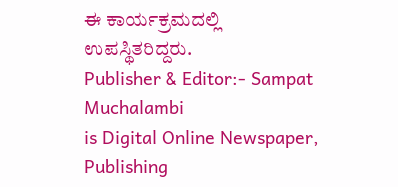ಈ ಕಾರ್ಯಕ್ರಮದಲ್ಲಿ ಉಪಸ್ಥಿತರಿದ್ದರು.
Publisher & Editor:- Sampat Muchalambi
is Digital Online Newspaper, Publishing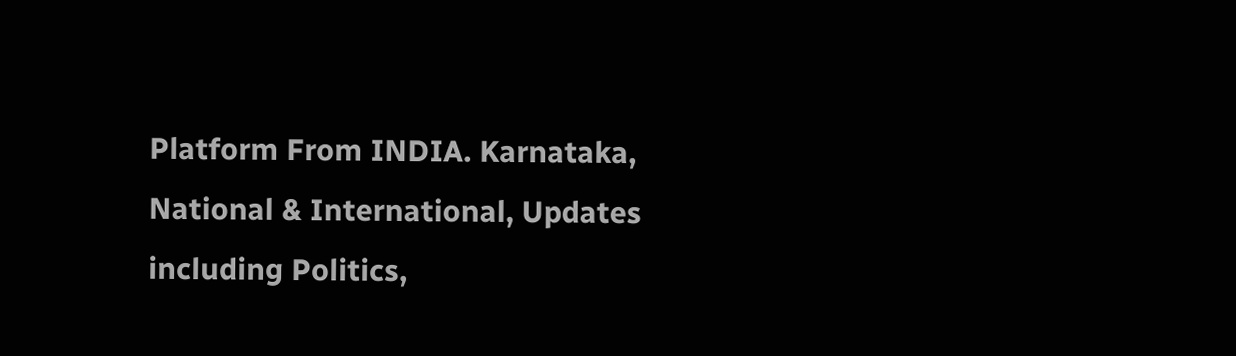Platform From INDIA. Karnataka, National & International, Updates including Politics,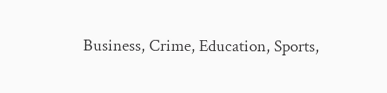Business, Crime, Education, Sports,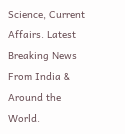Science, Current Affairs. Latest Breaking News From India & Around the World.